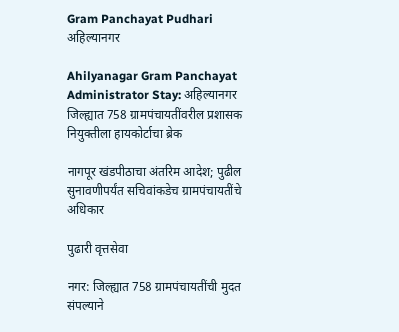Gram Panchayat Pudhari
अहिल्यानगर

Ahilyanagar Gram Panchayat Administrator Stay: अहिल्यानगर जिल्ह्यात 758 ग्रामपंचायतींवरील प्रशासक नियुक्तीला हायकोर्टाचा ब्रेक

नागपूर खंडपीठाचा अंतरिम आदेश; पुढील सुनावणीपर्यंत सचिवांकडेच ग्रामपंचायतींचे अधिकार

पुढारी वृत्तसेवा

नगर: जिल्ह्यात 758 ग्रामपंचायतींची मुदत संपल्याने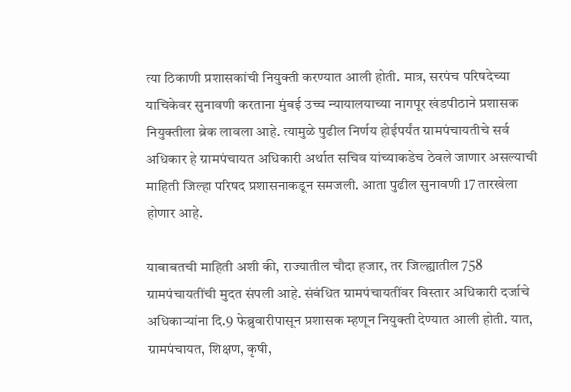त्या ठिकाणी प्रशासकांची नियुक्ती करण्यात आली होती. मात्र, सरपंच परिषदेच्या याचिकेवर सुनावणी करताना मुंबई उच्च न्यायालयाच्या नागपूर खंडपीठाने प्रशासक नियुक्तीला ब्रेक लावला आहे. त्यामुळे पुढील निर्णय होईपर्यंत ग्रामपंचायतीचे सर्व अधिकार हे ग्रामपंचायत अधिकारी अर्थात सचिव यांच्याकडेच ठेवले जाणार असल्याची माहिती जिल्हा परिषद प्रशासनाकडून समजली. आता पुढील सुनावणी 17 तारखेला होणार आहे.

याबाबतची माहिती अशी की, राज्यातील चौदा हजार, तर जिल्ह्यातील 758 ग्रामपंचायतींची मुदत संपली आहे. संबंधित ग्रामपंचायतींवर विस्तार अधिकारी दर्जाचे अधिकाऱ्यांना दि.9 फेब्रुवारीपासून प्रशासक म्हणून नियुक्ती देण्यात आली होती. यात, ग्रामपंचायत, शिक्षण, कृषी,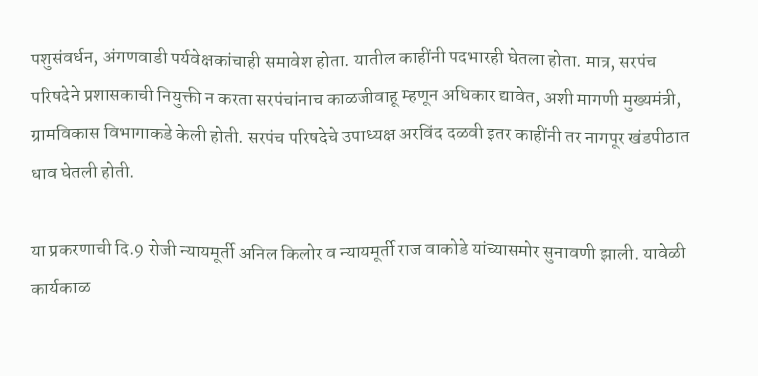पशुसंवर्धन, अंगणवाडी पर्यवेक्षकांचाही समावेश होता. यातील काहींनी पदभारही घेतला होता. मात्र, सरपंच परिषदेने प्रशासकाची नियुक्ती न करता सरपंचांनाच काळजीवाहू म्हणून अधिकार द्यावेत, अशी मागणी मुख्यमंत्री, ग्रामविकास विभागाकडे केली होती. सरपंच परिषदेचे उपाध्यक्ष अरविंद दळवी इतर काहींनी तर नागपूर खंडपीठात धाव घेतली होती.

या प्रकरणाची दि.9 रोजी न्यायमूर्ती अनिल किलोर व न्यायमूर्ती राज वाकोडे यांच्यासमोर सुनावणी झाली. यावेळी कार्यकाळ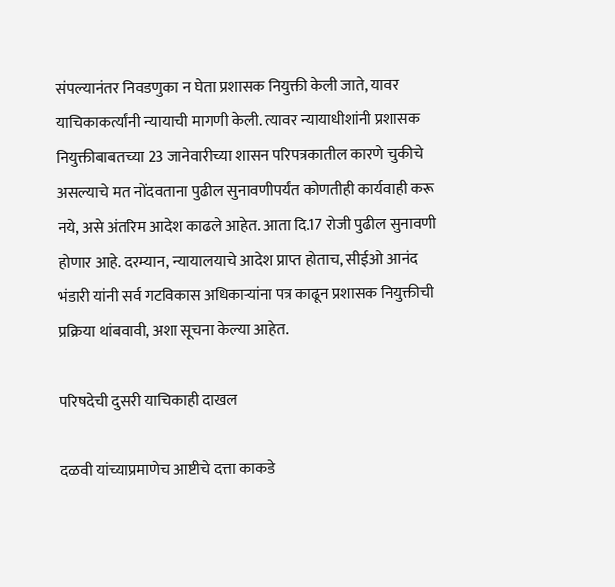संपल्यानंतर निवडणुका न घेता प्रशासक नियुक्ती केली जाते, यावर याचिकाकर्त्यांनी न्यायाची मागणी केली. त्यावर न्यायाधीशांनी प्रशासक नियुक्तीबाबतच्या 23 जानेवारीच्या शासन परिपत्रकातील कारणे चुकीचे असल्याचे मत नोंदवताना पुढील सुनावणीपर्यंत कोणतीही कार्यवाही करू नये, असे अंतरिम आदेश काढले आहेत. आता दि.17 रोजी पुढील सुनावणी होणार आहे. दरम्यान, न्यायालयाचे आदेश प्राप्त होताच, सीईओ आनंद भंडारी यांनी सर्व गटविकास अधिकाऱ्यांना पत्र काढून प्रशासक नियुक्तीची प्रक्रिया थांबवावी, अशा सूचना केल्या आहेत.

परिषदेची दुसरी याचिकाही दाखल

दळवी यांच्याप्रमाणेच आष्टीचे दत्ता काकडे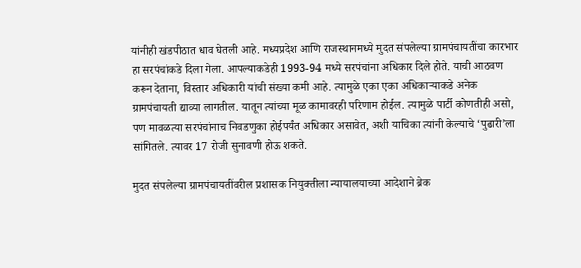यांनीही खंडपीठात धाव घेतली आहे. मध्यप्रदेश आणि राजस्थानमध्ये मुदत संपलेल्या ग्रामपंचायतींचा कारभार हा सरपंचांकडे दिला गेला. आपल्याकडेही 1993-94 मध्ये सरपंचांना अधिकार दिले होते. याची आठवण करून देताना, विस्तार अधिकारी यांची संख्या कमी आहे. त्यामुळे एका एका अधिकाऱ्याकडे अनेक ग्रामपंचायती द्याव्या लागतील. यातून त्यांच्या मूळ कामावरही परिणाम होईल. त्यामुळे पार्टी कोणतीही असो, पण मावळत्या सरपंचांनाच निवडणुका होईपर्यंत अधिकार असावेत, अशी याचिका त्यांनी केल्याचे ‌‘पुढारी‌’ला सांगितले. त्यावर 17 रोजी सुनावणी होऊ शकते.

मुदत संपलेल्या ग्रामपंचायतींवरील प्रशासक नियुक्तीला न्यायालयाच्या आदेशाने ब्रेक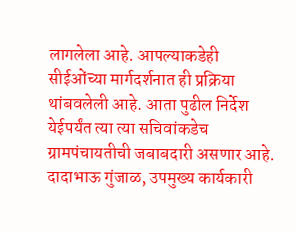लागलेला आहे. आपल्याकडेही सीईओंच्या मार्गदर्शनात ही प्रक्रिया थांबवलेली आहे. आता पुढील निर्देश येईपर्यंत त्या त्या सचिवांकडेच ग्रामपंचायतीची जबाबदारी असणार आहे.
दादाभाऊ गुंजाळ, उपमुख्य कार्यकारी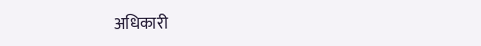अधिकारी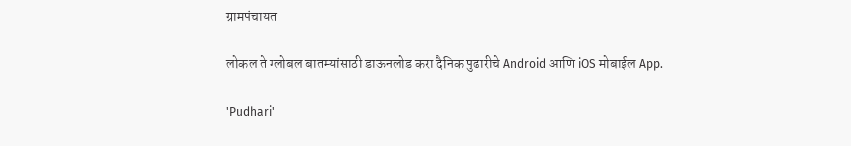ग्रामपंचायत

लोकल ते ग्लोबल बातम्यांसाठी डाऊनलोड करा दैनिक पुढारीचे Android आणि iOS मोबाईल App.

'Pudhari'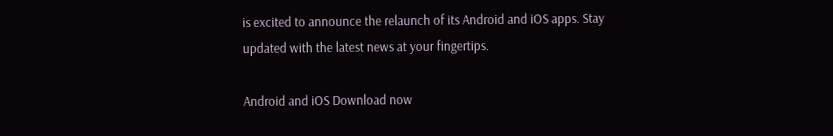is excited to announce the relaunch of its Android and iOS apps. Stay updated with the latest news at your fingertips.

Android and iOS Download now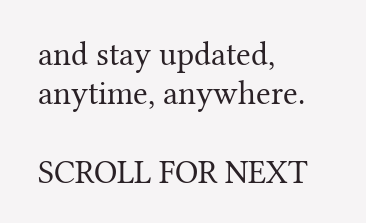and stay updated, anytime, anywhere.

SCROLL FOR NEXT